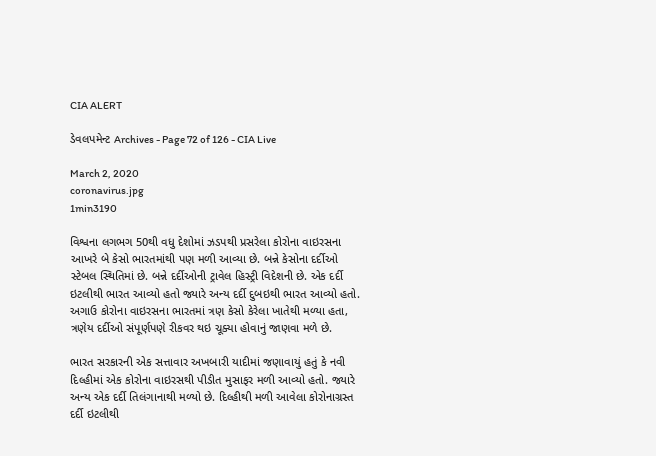CIA ALERT

ડેવલપમેન્ટ Archives - Page 72 of 126 - CIA Live

March 2, 2020
coronavirus.jpg
1min3190

વિશ્વના લગભગ 50થી વધુ દેશોમાં ઝડપથી પ્રસરેલા કોરોના વાઇરસના આખરે બે કેસો ભારતમાંથી પણ મળી આવ્યા છે. બન્ને કેસોના દર્દીઓ સ્ટેબલ સ્થિતિમાં છે. બન્ને દર્દીઓની ટ્રાવેલ હિસ્ટ્રી વિદેશની છે. એક દર્દી ઇટલીથી ભારત આવ્યો હતો જ્યારે અન્ય દર્દી દુબઇથી ભારત આવ્યો હતો. અગાઉ કોરોના વાઇરસના ભારતમાં ત્રણ કેસો કેરેલા ખાતેથી મળ્યા હતા, ત્રણેય દર્દીઓ સંપૂર્ણપણે રીકવર થઇ ચૂક્યા હોવાનું જાણવા મળે છે.

ભારત સરકારની એક સત્તાવાર અખબારી યાદીમાં જણાવાયું હતું કે નવી દિલ્હીમાં એક કોરોના વાઇરસથી પીડીત મુસાફર મળી આવ્યો હતો. જ્યારે અન્ય એક દર્દી તિલંગાનાથી મળ્યો છે. દિલ્હીથી મળી આવેલા કોરોનાગ્રસ્ત દર્દી ઇટલીથી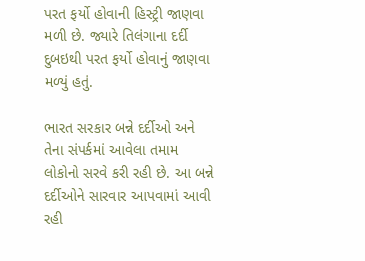પરત ફર્યો હોવાની હિસ્ટ્રી જાણવા મળી છે. જ્યારે તિલંગાના દર્દી દુબઇથી પરત ફર્યો હોવાનું જાણવા મળ્યું હતું.

ભારત સરકાર બન્ને દર્દીઓ અને તેના સંપર્કમાં આવેલા તમામ લોકોનો સરવે કરી રહી છે. આ બન્ને દર્દીઓને સારવાર આપવામાં આવી રહી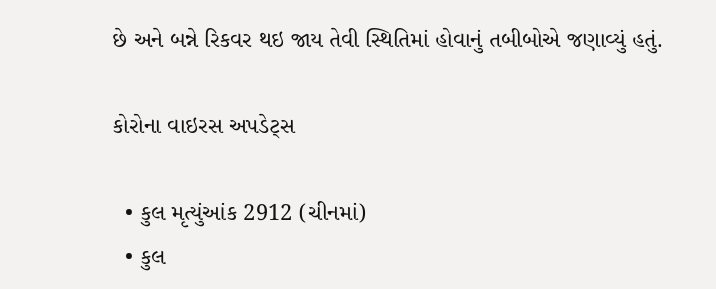છે અને બન્ને રિકવર થઇ જાય તેવી સ્થિતિમાં હોવાનું તબીબોએ જણાવ્યું હતું.

કોરોના વાઇરસ અપડેટ્સ

  • કુલ મૃત્યુંઆંક 2912 (ચીનમાં)
  • કુલ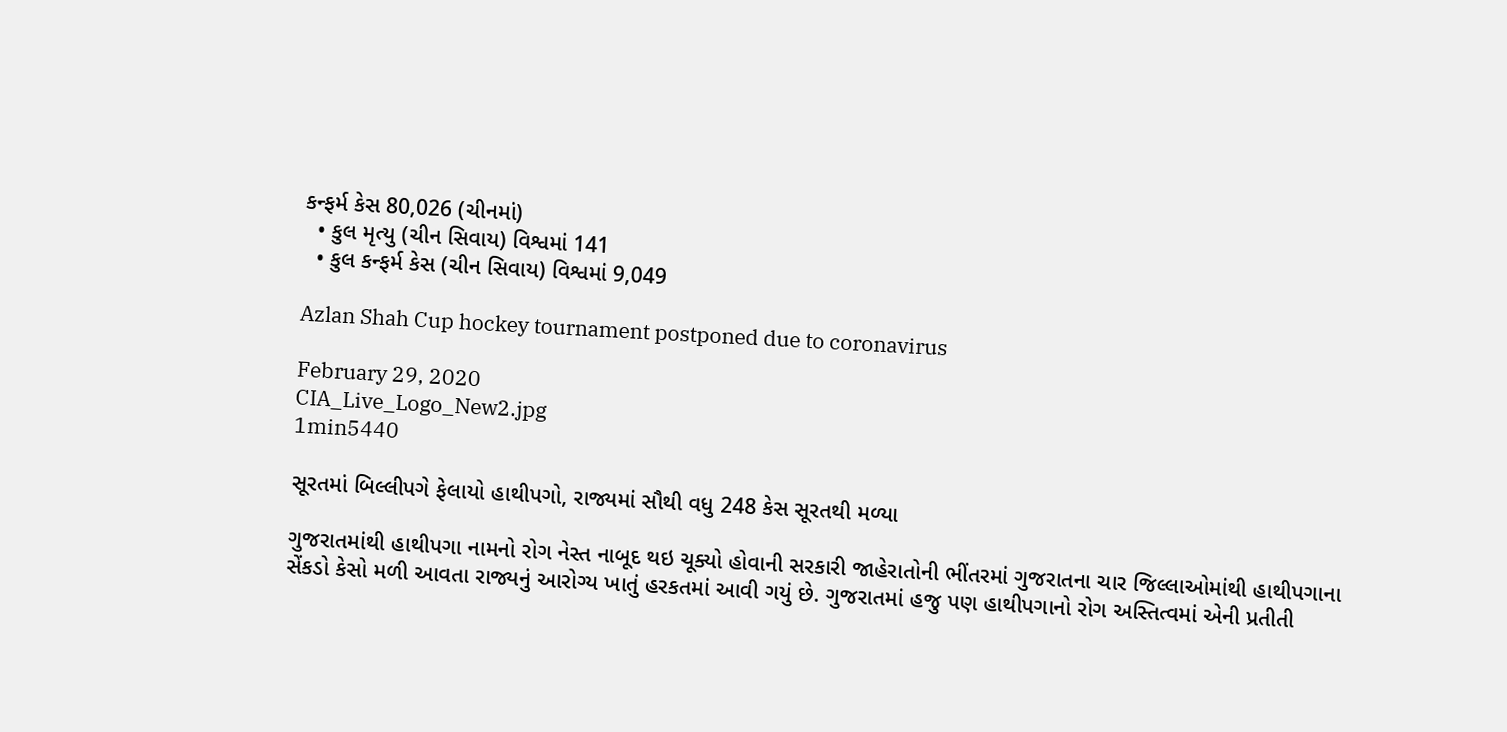કન્ફર્મ કેસ 80,026 (ચીનમાં)
  • કુલ મૃત્યુ (ચીન સિવાય) વિશ્વમાં 141
  • કુલ કન્ફર્મ કેસ (ચીન સિવાય) વિશ્વમાં 9,049

Azlan Shah Cup hockey tournament postponed due to coronavirus

February 29, 2020
CIA_Live_Logo_New2.jpg
1min5440

સૂરતમાં બિલ્લીપગે ફેલાયો હાથીપગો, રાજ્યમાં સૌથી વધુ 248 કેસ સૂરતથી મળ્યા

ગુજરાતમાંથી હાથીપગા નામનો રોગ નેસ્ત નાબૂદ થઇ ચૂક્યો હોવાની સરકારી જાહેરાતોની ભીંતરમાં ગુજરાતના ચાર જિલ્લાઓમાંથી હાથીપગાના સેંકડો કેસો મળી આવતા રાજ્યનું આરોગ્ય ખાતું હરકતમાં આવી ગયું છે. ગુજરાતમાં હજુ પણ હાથીપગાનો રોગ અસ્તિત્વમાં એની પ્રતીતી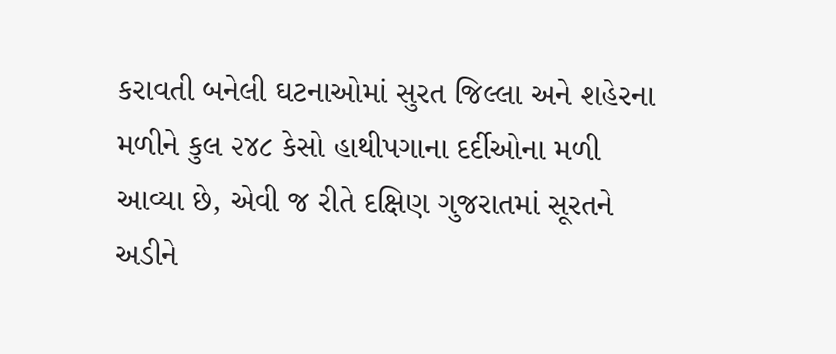કરાવતી બનેલી ઘટનાઓમાં સુરત જિલ્લા અને શહેરના મળીને કુલ ૨૪૮ કેસો હાથીપગાના દર્દીઓના મળી આવ્યા છે, એવી જ રીતે દક્ષિણ ગુજરાતમાં સૂરતને અડીને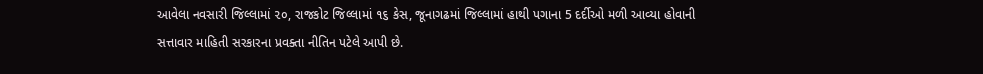આવેલા નવસારી જિલ્લામાં ૨૦, રાજકોટ જિલ્લામાં ૧૬ કેસ, જૂનાગઢમાં જિલ્લામાં હાથી પગાના 5 દર્દીઓ મળી આવ્યા હોવાની સત્તાવાર માહિતી સરકારના પ્રવક્તા નીતિન પટેલે આપી છે.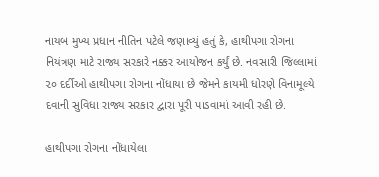નાયબ મુખ્ય પ્રધાન નીતિન પટેલે જણાવ્યું હતું કે, હાથીપગા રોગના નિયંત્રણ માટે રાજ્ય સરકારે નક્કર આયોજન કર્યું છે. નવસારી જિલ્લામાં ૨૦ દર્દીઓ હાથીપગા રોગના નોંધાયા છે જેમને કાયમી ધોરણે વિનામૂલ્યે દવાની સુવિધા રાજ્ય સરકાર દ્વારા પૂરી પાડવામાં આવી રહી છે.

હાથીપગા રોગના નોંધાયેલા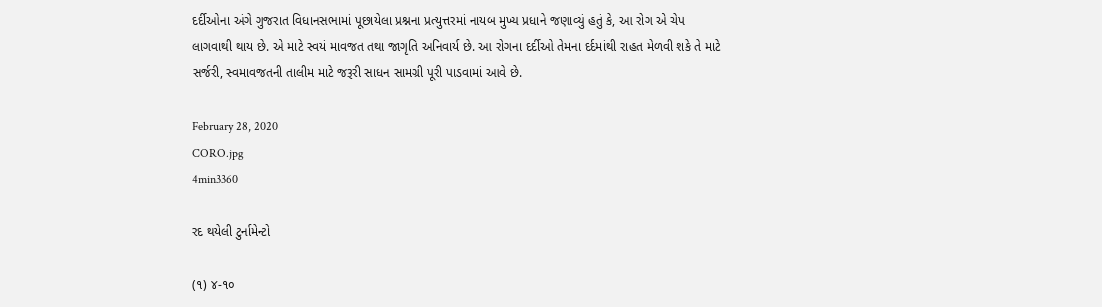દર્દીઓના અંગે ગુજરાત વિધાનસભામાં પૂછાયેલા પ્રશ્નના પ્રત્યુત્તરમાં નાયબ મુખ્ય પ્રધાને જણાવ્યું હતું કે, આ રોગ એ ચેપ લાગવાથી થાય છે. એ માટે સ્વયં માવજત તથા જાગૃતિ અનિવાર્ય છે. આ રોગના દર્દીઓ તેમના દર્દમાંથી રાહત મેળવી શકે તે માટે સર્જરી, સ્વમાવજતની તાલીમ માટે જરૂરી સાધન સામગ્રી પૂરી પાડવામાં આવે છે.

February 28, 2020
CORO.jpg
4min3360

રદ થયેલી ટુર્નામેન્ટો

(૧) ૪-૧૦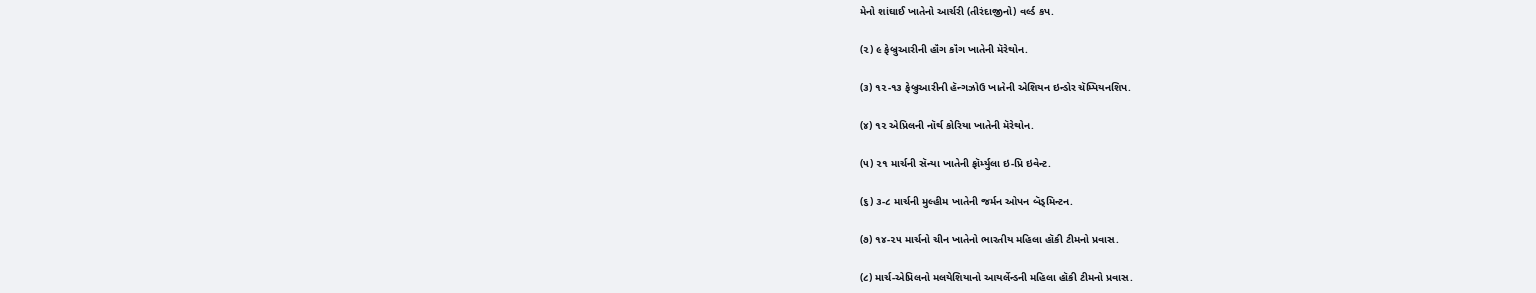મેનો શાંઘાઈ ખાતેનો આર્ચરી (તીરંદાજીનો) વર્લ્ડ કપ.

(૨) ૯ ફેબ્રુઆરીની હૉંગ કૉંગ ખાતેની મૅરેથોન.

(૩) ૧૨-૧૩ ફેબ્રુઆરીની હૅન્ગઝોઉ ખાતેની એશિયન ઇન્ડોર ચૅમ્પિયનશિપ.

(૪) ૧૨ એપ્રિલની નૉર્થ કોરિયા ખાતેની મૅરેથોન.

(૫) ૨૧ માર્ચની સૅન્યા ખાતેની ફૉર્મ્યુલા ઇ-પ્રિ ઇવેન્ટ.

(૬) ૩-૮ માર્ચની મુલ્હીમ ખાતેની જર્મન ઓપન બૅડ્મિન્ટન.

(૭) ૧૪-૨૫ માર્ચનો ચીન ખાતેનો ભારતીય મહિલા હૉકી ટીમનો પ્રવાસ.

(૮) માર્ચ-એપ્રિલનો મલયેશિયાનો આયર્લેન્ડની મહિલા હૉકી ટીમનો પ્રવાસ.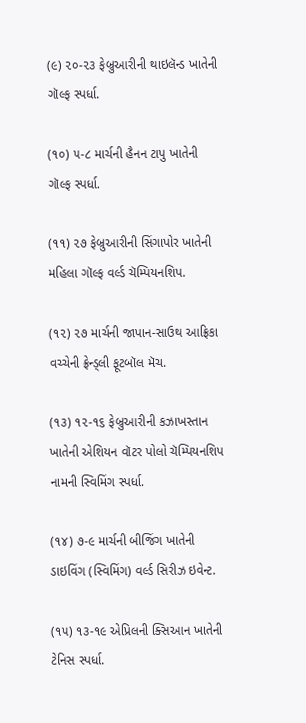(૯) ૨૦-૨૩ ફેબ્રુઆરીની થાઇલૅન્ડ ખાતેની ગૉલ્ફ સ્પર્ધા.

(૧૦) ૫-૮ માર્ચની હૈનન ટાપુ ખાતેની ગૉલ્ફ સ્પર્ધા.

(૧૧) ૨૭ ફેબ્રુઆરીની સિંગાપોર ખાતેની મહિલા ગૉલ્ફ વર્લ્ડ ચૅમ્પિયનશિપ.

(૧૨) ૨૭ માર્ચની જાપાન-સાઉથ આફ્રિકા વચ્ચેની ફ્રેન્ડ્લી ફૂટબૉલ મૅચ.

(૧૩) ૧૨-૧૬ ફેબ્રુઆરીની કઝાખસ્તાન ખાતેની એશિયન વૉટર પોલો ચૅમ્પિયનશિપ નામની સ્વિમિંગ સ્પર્ધા.

(૧૪) ૭-૯ માર્ચની બીજિંગ ખાતેની ડાઇવિંગ (સ્વિમિંગ) વર્લ્ડ સિરીઝ ઇવેન્ટ.

(૧૫) ૧૩-૧૯ એપ્રિલની ક્સિઆન ખાતેની ટેનિસ સ્પર્ધા.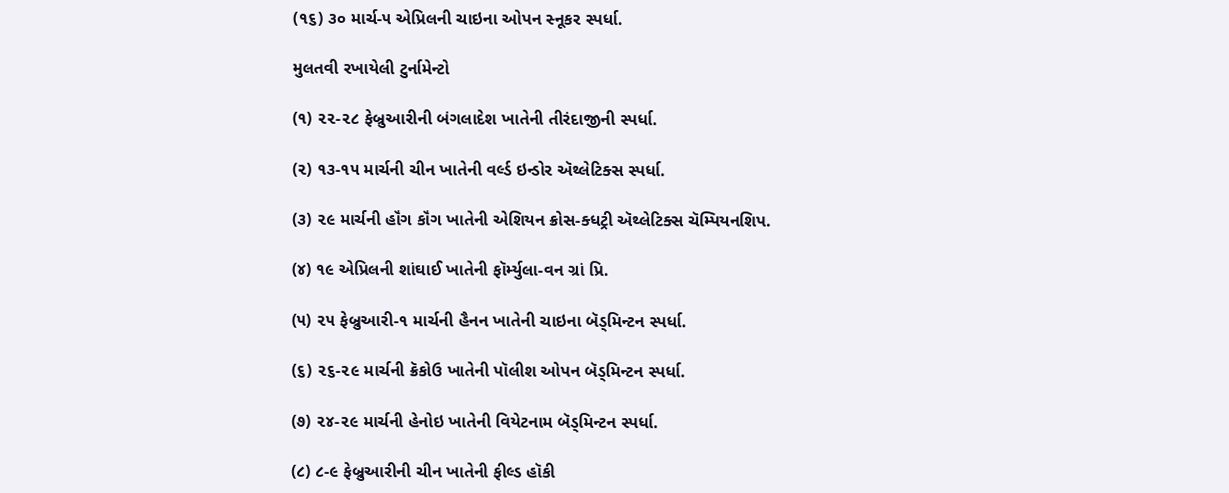(૧૬) ૩૦ માર્ચ-૫ એપ્રિલની ચાઇના ઓપન સ્નૂકર સ્પર્ધા.

મુલતવી રખાયેલી ટુર્નામેન્ટો

(૧) ૨૨-૨૮ ફેબ્રુઆરીની બંગલાદેશ ખાતેની તીરંદાજીની સ્પર્ધા.

(૨) ૧૩-૧૫ માર્ચની ચીન ખાતેની વર્લ્ડ ઇન્ડોર ઍથ્લેટિક્સ સ્પર્ધા.

(૩) ૨૯ માર્ચની હૉંગ કૉંગ ખાતેની એશિયન ક્રોસ-ક્ધટ્રી ઍથ્લેટિક્સ ચૅમ્પિયનશિપ.

(૪) ૧૯ એપ્રિલની શાંઘાઈ ખાતેની ફૉર્મ્યુલા-વન ગ્રાં પ્રિ.

(૫) ૨૫ ફેબ્રુઆરી-૧ માર્ચની હૈનન ખાતેની ચાઇના બૅડ્મિન્ટન સ્પર્ધા.

(૬) ૨૬-૨૯ માર્ચની ક્રૅકોઉ ખાતેની પૉલીશ ઓપન બૅડ્મિન્ટન સ્પર્ધા.

(૭) ૨૪-૨૯ માર્ચની હેનોઇ ખાતેની વિયેટનામ બૅડ્મિન્ટન સ્પર્ધા.

(૮) ૮-૯ ફેબ્રુઆરીની ચીન ખાતેની ફીલ્ડ હૉકી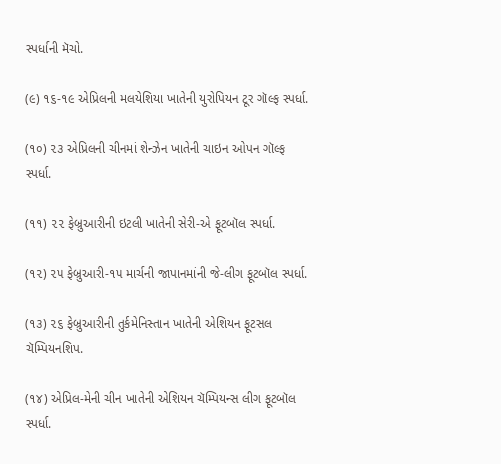સ્પર્ધાની મૅચો.

(૯) ૧૬-૧૯ એપ્રિલની મલયેશિયા ખાતેની યુરોપિયન ટૂર ગૉલ્ફ સ્પર્ધા.

(૧૦) ૨૩ એપ્રિલની ચીનમાં શેન્ઝેન ખાતેની ચાઇન ઓપન ગૉલ્ફ સ્પર્ધા.

(૧૧) ૨૨ ફેબ્રુઆરીની ઇટલી ખાતેની સેરી-એ ફૂટબૉલ સ્પર્ધા.

(૧૨) ૨૫ ફેબ્રુઆરી-૧૫ માર્ચની જાપાનમાંની જે-લીગ ફૂટબૉલ સ્પર્ધા.

(૧૩) ૨૬ ફેબ્રુઆરીની તુર્કમેનિસ્તાન ખાતેની એશિયન ફૂટસલ ચૅમ્પિયનશિપ.

(૧૪) એપ્રિલ-મેની ચીન ખાતેની એશિયન ચૅમ્પિયન્સ લીગ ફૂટબૉલ સ્પર્ધા.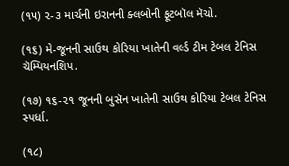(૧૫) ૨-૩ માર્ચની ઇરાનની ક્લબોની ફૂટબૉલ મૅચો.

(૧૬) મે-જૂનની સાઉથ કોરિયા ખાતેની વર્લ્ડ ટીમ ટેબલ ટેનિસ ચૅમ્પિયનશિપ.

(૧૭) ૧૬-૨૧ જૂનની બુસૅન ખાતેની સાઉથ કોરિયા ટેબલ ટેનિસ સ્પર્ધા.

(૧૮)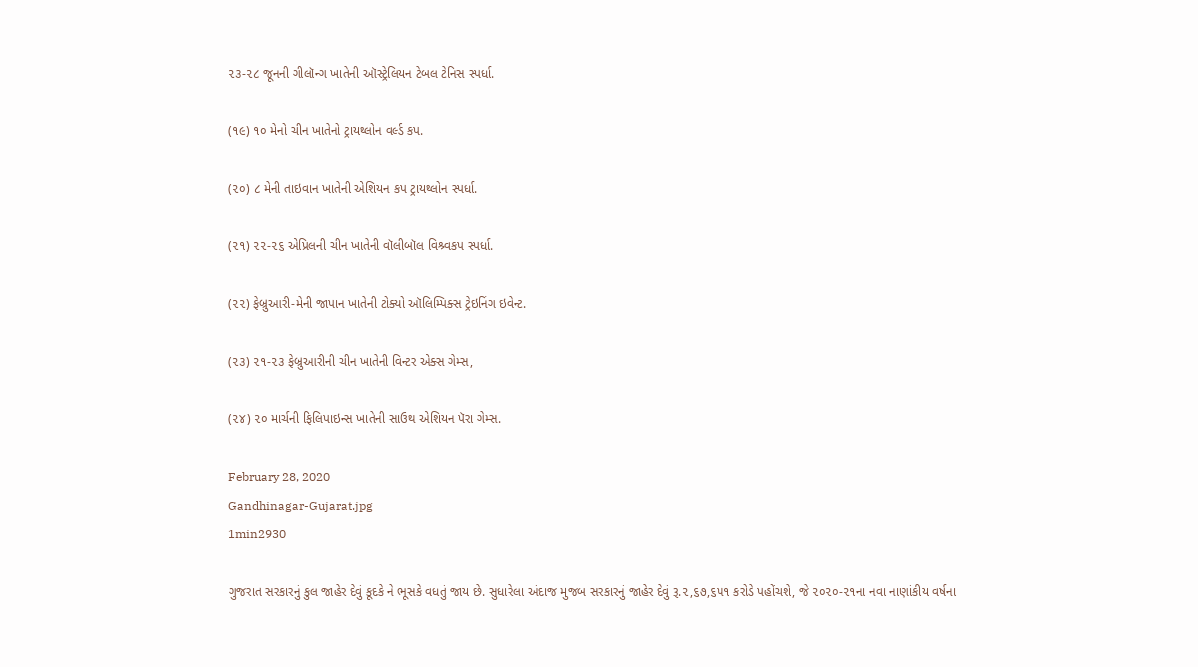૨૩-૨૮ જૂનની ગીલૉન્ગ ખાતેની ઑસ્ટ્રેલિયન ટેબલ ટેનિસ સ્પર્ધા.

(૧૯) ૧૦ મેનો ચીન ખાતેનો ટ્રાયથ્લોન વર્લ્ડ કપ.

(૨૦) ૮ મેની તાઇવાન ખાતેની એશિયન કપ ટ્રાયથ્લોન સ્પર્ધા.

(૨૧) ૨૨-૨૬ એપ્રિલની ચીન ખાતેની વૉલીબૉલ વિશ્ર્વકપ સ્પર્ધા.

(૨૨) ફેબ્રુઆરી-મેની જાપાન ખાતેની ટોક્યો ઑલિમ્પિક્સ ટ્રેઇનિંગ ઇવેન્ટ.

(૨૩) ૨૧-૨૩ ફેબ્રુઆરીની ચીન ખાતેની વિન્ટર એક્સ ગેમ્સ,

(૨૪) ૨૦ માર્ચની ફિલિપાઇન્સ ખાતેની સાઉથ એશિયન પૅરા ગેમ્સ.

February 28, 2020
Gandhinagar-Gujarat.jpg
1min2930

ગુજરાત સરકારનું કુલ જાહેર દેવું કૂદકે ને ભૂસકે વધતું જાય છે. સુધારેલા અંદાજ મુજબ સરકારનું જાહેર દેવું રૂ.૨,૬૭,૬૫૧ કરોડે પહોંચશે, જે ૨૦૨૦-૨૧ના નવા નાણાંકીય વર્ષના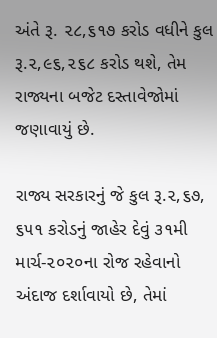અંતે રૂ. ૨૮,૬૧૭ કરોડ વધીને કુલ રૂ.૨,૯૬,૨૬૮ કરોડ થશે, તેમ રાજ્યના બજેટ દસ્તાવેજોમાં જણાવાયું છે.

રાજ્ય સરકારનું જે કુલ રૂ.૨,૬૭, ૬૫૧ કરોડનું જાહેર દેવું ૩૧મી માર્ચ-૨૦૨૦ના રોજ રહેવાનો અંદાજ દર્શાવાયો છે, તેમાં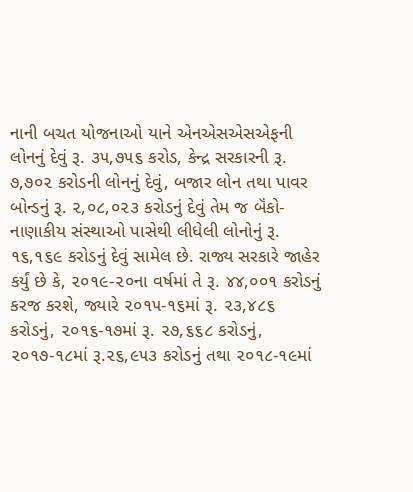નાની બચત યોજનાઓ યાને એનએસએસએફની લોનનું દેવું રૂ. ૩૫,૭૫૬ કરોડ, કેન્દ્ર સરકારની રૂ. ૭,૭૦૨ કરોડની લોનનું દેવું, બજાર લોન તથા પાવર બોન્ડનું રૂ. ૨,૦૮,૦૨૩ કરોડનું દેવું તેમ જ બૅંકો-નાણાકીય સંસ્થાઓ પાસેથી લીધેલી લોનોનું રૂ. ૧૬,૧૬૯ કરોડનું દેવું સામેલ છે. રાજ્ય સરકારે જાહેર કર્યું છે કે, ૨૦૧૯-૨૦ના વર્ષમાં તે રૂ. ૪૪,૦૦૧ કરોડનું કરજ કરશે, જ્યારે ૨૦૧૫-૧૬માં રૂ. ૨૩,૪૮૬ કરોડનું, ૨૦૧૬-૧૭માં રૂ. ૨૭,૬૬૮ કરોડનું, ૨૦૧૭-૧૮માં રૂ.૨૬,૯૫૩ કરોડનું તથા ૨૦૧૮-૧૯માં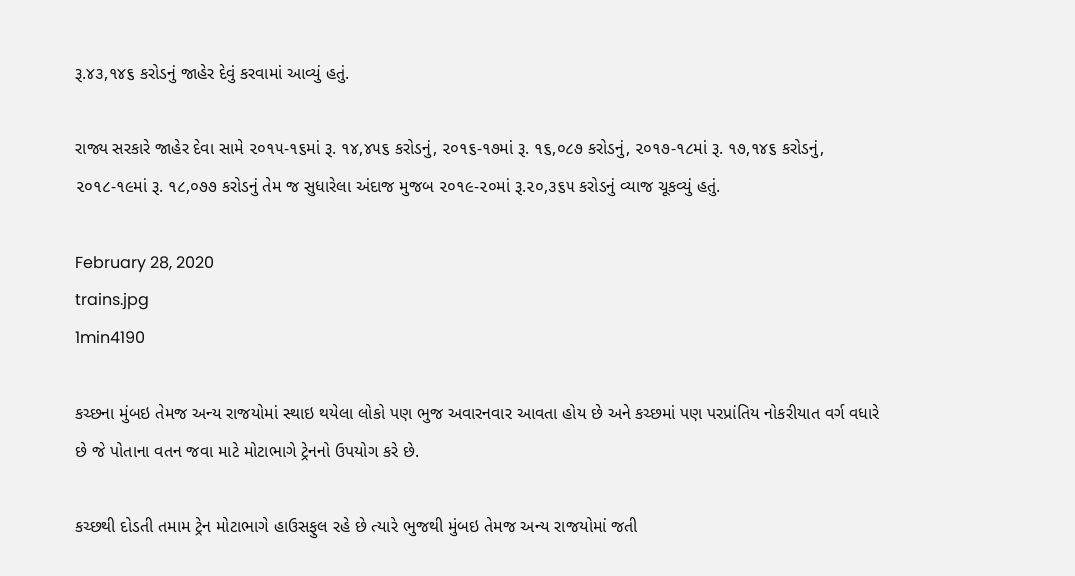રૂ.૪૩,૧૪૬ કરોડનું જાહેર દેવું કરવામાં આવ્યું હતું.

રાજ્ય સરકારે જાહેર દેવા સામે ૨૦૧૫-૧૬માં રૂ. ૧૪,૪૫૬ કરોડનું, ૨૦૧૬-૧૭માં રૂ. ૧૬,૦૮૭ કરોડનું, ૨૦૧૭-૧૮માં રૂ. ૧૭,૧૪૬ કરોડનું, ૨૦૧૮-૧૯માં રૂ. ૧૮,૦૭૭ કરોડનું તેમ જ સુધારેલા અંદાજ મુજબ ૨૦૧૯-૨૦માં રૂ.૨૦,૩૬૫ કરોડનું વ્યાજ ચૂકવ્યું હતું.

February 28, 2020
trains.jpg
1min4190

કચ્છના મુંબઇ તેમજ અન્ય રાજયોમાં સ્થાઇ થયેલા લોકો પણ ભુજ અવારનવાર આવતા હોય છે અને કચ્છમાં પણ પરપ્રાંતિય નોકરીયાત વર્ગ વધારે છે જે પોતાના વતન જવા માટે મોટાભાગે ટ્રેનનો ઉપયોગ કરે છે.

કચ્છથી દોડતી તમામ ટ્રેન મોટાભાગે હાઉસફુલ રહે છે ત્યારે ભુજથી મુંબઇ તેમજ અન્ય રાજયોમાં જતી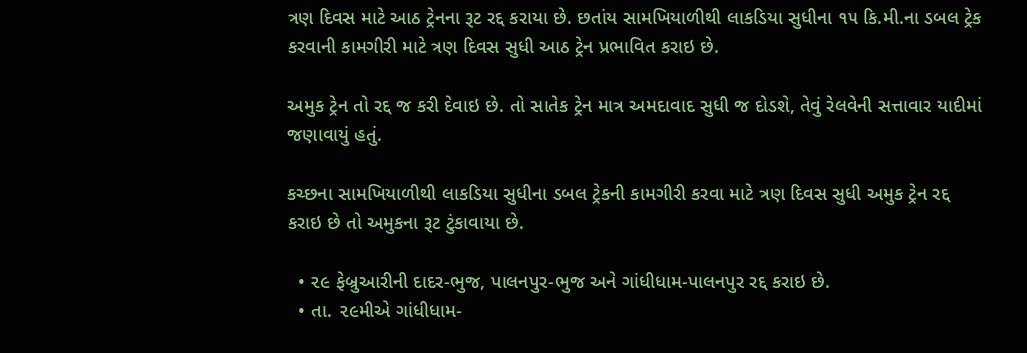ત્રણ દિવસ માટે આઠ ટ્રેનના રૂટ રદ્દ કરાયા છે. છતાંય સામખિયાળીથી લાકડિયા સુધીના ૧૫ કિ.મી.ના ડબલ ટ્રેક કરવાની કામગીરી માટે ત્રણ દિવસ સુધી આઠ ટ્રેન પ્રભાવિત કરાઇ છે.

અમુક ટ્રેન તો રદ્દ જ કરી દેવાઇ છે. તો સાતેક ટ્રેન માત્ર અમદાવાદ સુધી જ દોડશે, તેવું રેલવેની સત્તાવાર યાદીમાં જણાવાયું હતું.

કચ્છના સામખિયાળીથી લાકડિયા સુધીના ડબલ ટ્રેકની કામગીરી કરવા માટે ત્રણ દિવસ સુધી અમુક ટ્રેન રદ્દ કરાઇ છે તો અમુકના રૂટ ટુંકાવાયા છે.

  • ૨૯ ફેબ્રુઆરીની દાદર-ભુજ, પાલનપુર-ભુજ અને ગાંધીધામ-પાલનપુર રદ્દ કરાઇ છે.
  • તા. ૨૯મીએ ગાંધીધામ-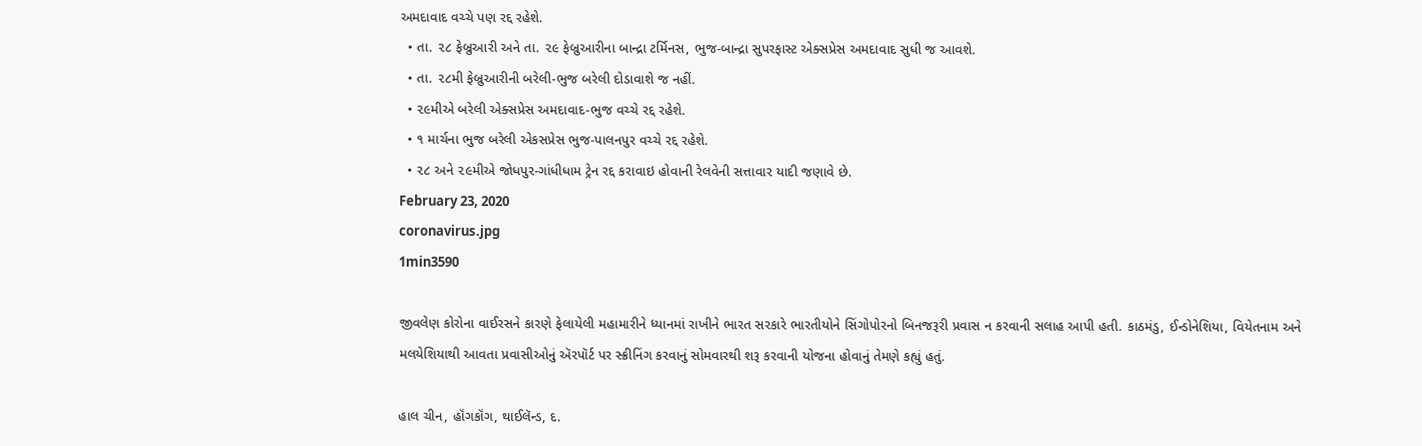અમદાવાદ વચ્ચે પણ રદ્દ રહેશે.
  • તા. ૨૮ ફેબ્રુઆરી અને તા. ૨૯ ફેબ્રુઆરીના બાન્દ્રા ટર્મિનસ, ભુજ-બાન્દ્રા સુપરફાસ્ટ એક્સપ્રેસ અમદાવાદ સુધી જ આવશે.
  • તા. ૨૮મી ફેબ્રુઆરીની બરેલી-ભુજ બરેલી દોડાવાશે જ નહીં.
  • ૨૯મીએ બરેલી એક્સપ્રેસ અમદાવાદ-ભુજ વચ્ચે રદ્દ રહેશે.
  • ૧ માર્ચના ભુજ બરેલી એકસપ્રેસ ભુજ-પાલનપુર વચ્ચે રદ્દ રહેશે.
  • ૨૮ અને ૨૯મીએ જોધપુર-ગાંધીધામ ટ્રેન રદ્દ કરાવાઇ હોવાની રેલવેની સત્તાવાર યાદી જણાવે છે.
February 23, 2020
coronavirus.jpg
1min3590

જીવલેણ કોરોના વાઈરસને કારણે ફેલાયેલી મહામારીને ધ્યાનમાં રાખીને ભારત સરકારે ભારતીયોને સિંગોપોરનો બિનજરૂરી પ્રવાસ ન કરવાની સલાહ આપી હતી. કાઠમંડુ, ઈન્ડોનેશિયા, વિયેતનામ અને મલયેશિયાથી આવતા પ્રવાસીઓનું ઍરપૉર્ટ પર સ્ક્રીનિંગ કરવાનું સોમવારથી શરૂ કરવાની યોજના હોવાનું તેમણે કહ્યું હતું.

હાલ ચીન, હૉંગકૉંગ, થાઈલૅન્ડ, દ.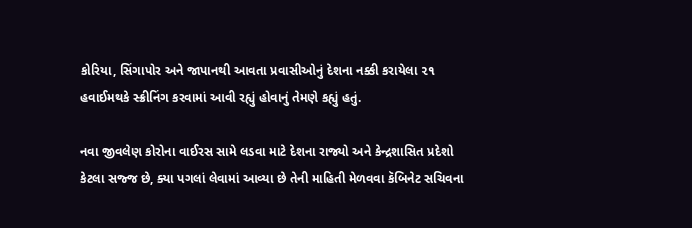કોરિયા, સિંગાપોર અને જાપાનથી આવતા પ્રવાસીઓનું દેશના નક્કી કરાયેલા ૨૧ હવાઈમથકે સ્ક્રીનિંગ કરવામાં આવી રહ્યું હોવાનું તેમણે કહ્યું હતું.

નવા જીવલેણ કોરોના વાઈરસ સામે લડવા માટે દેશના રાજ્યો અને કેન્દ્રશાસિત પ્રદેશો કેટલા સજ્જ છે, ક્યા પગલાં લેવામાં આવ્યા છે તેની માહિતી મેળવવા કૅબિનેટ સચિવના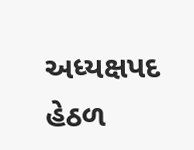અધ્યક્ષપદ હેઠળ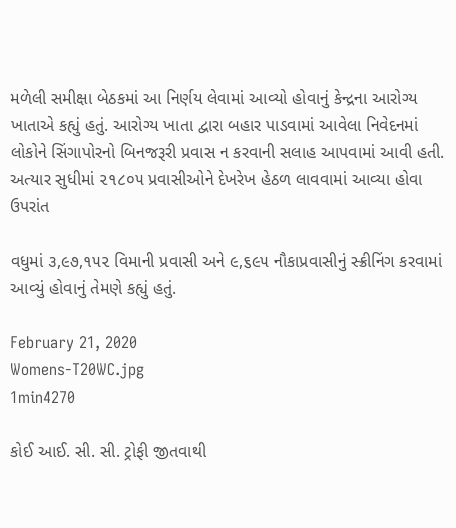મળેલી સમીક્ષા બેઠકમાં આ નિર્ણય લેવામાં આવ્યો હોવાનું કેન્દ્રના આરોગ્ય ખાતાએ કહ્યું હતું. આરોગ્ય ખાતા દ્વારા બહાર પાડવામાં આવેલા નિવેદનમાં લોકોને સિંગાપોરનો બિનજરૂરી પ્રવાસ ન કરવાની સલાહ આપવામાં આવી હતી. અત્યાર સુધીમાં ૨૧૮૦૫ પ્રવાસીઓને દેખરેખ હેઠળ લાવવામાં આવ્યા હોવા ઉપરાંત

વધુમાં ૩,૯૭,૧૫૨ વિમાની પ્રવાસી અને ૯,૬૯૫ નૌકાપ્રવાસીનું સ્ક્રીનિંગ કરવામાં આવ્યું હોવાનું તેમણે કહ્યું હતું.

February 21, 2020
Womens-T20WC.jpg
1min4270

કોઈ આઈ. સી. સી. ટ્રોફી જીતવાથી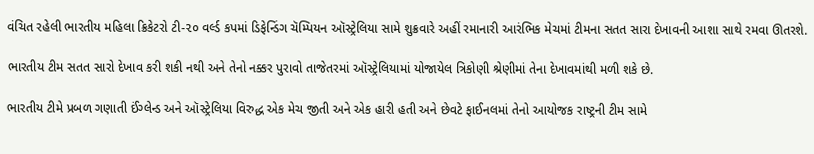વંચિત રહેલી ભારતીય મહિલા ક્રિકેટરો ટી-૨૦ વર્લ્ડ કપમાં ડિફેન્ડિંગ ચૅમ્પિયન ઑસ્ટ્રેલિયા સામે શુક્રવારે અહીં રમાનારી આરંભિક મેચમાં ટીમના સતત સારા દેખાવની આશા સાથે રમવા ઊતરશે.

ભારતીય ટીમ સતત સારો દેખાવ કરી શકી નથી અને તેનો નક્કર પુરાવો તાજેતરમાં ઑસ્ટ્રેલિયામાં યોજાયેલ ત્રિકોણી શ્રેણીમાં તેના દેખાવમાંથી મળી શકે છે.

ભારતીય ટીમે પ્રબળ ગણાતી ઈંગ્લેન્ડ અને ઑસ્ટ્રેલિયા વિરુદ્ધ એક મેચ જીતી અને એક હારી હતી અને છેવટે ફાઈનલમાં તેનો આયોજક રાષ્ટ્રની ટીમ સામે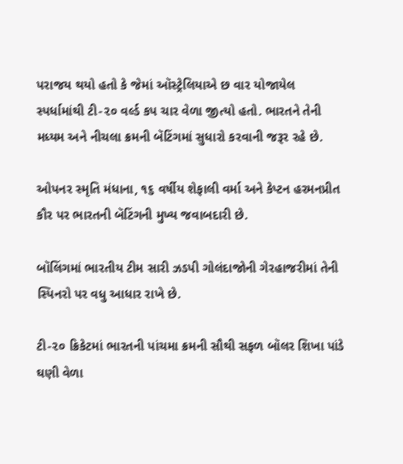પરાજય થયો હતો કે જેમાં ઑસ્ટ્રેલિયાએ છ વાર યોજાયેલ સ્પર્ધામાંથી ટી-૨૦ વર્લ્ડ કપ ચાર વેળા જીત્યો હતો. ભારતને તેની મધ્યમ અને નીચલા ક્રમની બૅટિંગમાં સુધારો કરવાની જરૂર રહે છે.

ઓપનર સ્મૃતિ મંધાના, ૧૬ વર્ષીય શેફાલી વર્મા અને કેપ્ટન હરમનપ્રીત કૌર પર ભારતની બૅટિંગની મુખ્ય જવાબદારી છે.

બૉલિંગમાં ભારતીય ટીમ સારી ઝડપી ગોલંદાજોની ગેરહાજરીમાં તેની સ્પિનરો પર વધુ આધાર રાખે છે.

ટી-૨૦ ક્રિકેટમાં ભારતની પાંચમા ક્રમની સૌથી સફળ બૉલર શિખા પાંડે ઘણી વેળા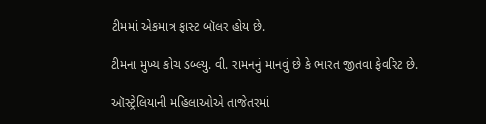ટીમમાં એકમાત્ર ફાસ્ટ બૉલર હોય છે.

ટીમના મુખ્ય કોચ ડબ્લ્યુ. વી. રામનનું માનવું છે કે ભારત જીતવા ફેવરિટ છે.

ઑસ્ટ્રેલિયાની મહિલાઓએ તાજેતરમાં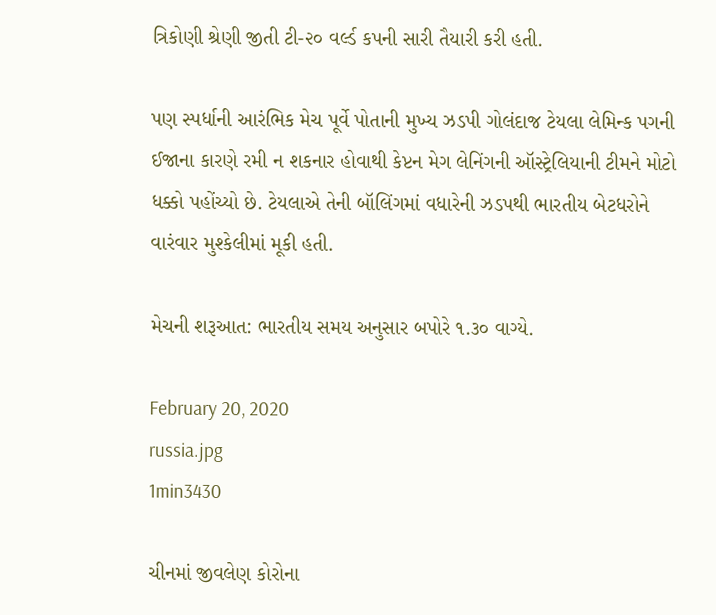ત્રિકોણી શ્રેણી જીતી ટી-૨૦ વર્લ્ડ કપની સારી તૈયારી કરી હતી.

પણ સ્પર્ધાની આરંભિક મેચ પૂર્વે પોતાની મુખ્ય ઝડપી ગોલંદાજ ટેયલા લેમિન્ક પગની ઈજાના કારણે રમી ન શકનાર હોવાથી કેપ્ટન મેગ લેનિંગની ઑસ્ટ્રેલિયાની ટીમને મોટો ધક્કો પહોંચ્યો છે. ટેયલાએ તેની બૉલિંગમાં વધારેની ઝડપથી ભારતીય બેટધરોને વારંવાર મુશ્કેલીમાં મૂકી હતી.

મેચની શરૂઆત: ભારતીય સમય અનુસાર બપોરે ૧.૩૦ વાગ્યે.

February 20, 2020
russia.jpg
1min3430

ચીનમાં જીવલેણ કોરોના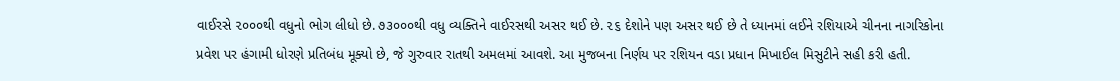વાઈરસે ૨૦૦૦થી વધુનો ભોગ લીધો છે. ૭૩૦૦૦થી વધુ વ્યક્તિને વાઈરસથી અસર થઈ છે. ૨૬ દેશોને પણ અસર થઈ છે તે ધ્યાનમાં લઈને રશિયાએ ચીનના નાગરિકોના પ્રવેશ પર હંગામી ધોરણે પ્રતિબંધ મૂક્યો છે, જે ગુરુવાર રાતથી અમલમાં આવશે. આ મુજબના નિર્ણય પર રશિયન વડા પ્રધાન મિખાઈલ મિસુટીને સહી કરી હતી.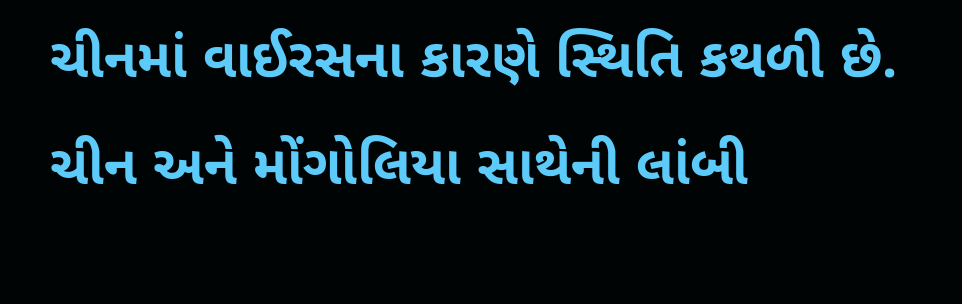ચીનમાં વાઈરસના કારણે સ્થિતિ કથળી છે. ચીન અને મોંગોલિયા સાથેની લાંબી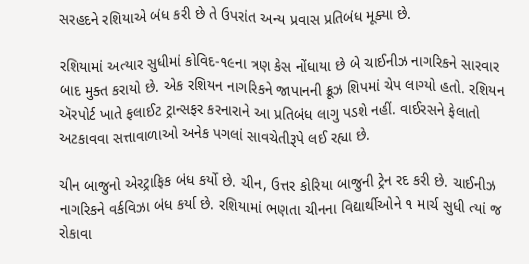સરહદને રશિયાએ બંધ કરી છે તે ઉપરાંત અન્ય પ્રવાસ પ્રતિબંધ મૂક્યા છે.

રશિયામાં અત્યાર સુધીમાં કોવિદ-૧૯ના ત્રણ કેસ નોંધાયા છે બે ચાઈનીઝ નાગરિકને સારવાર બાદ મુક્ત કરાયો છે. એક રશિયન નાગરિકને જાપાનની ક્રૂઝ શિપમાં ચેપ લાગ્યો હતો. રશિયન ઍરપોર્ટ ખાતે ફલાઈટ ટ્રાન્સફર કરનારાને આ પ્રતિબંધ લાગુ પડશે નહીં. વાઈરસને ફેલાતો અટકાવવા સત્તાવાળાઓ અનેક પગલાં સાવચેતીરૂપે લઈ રહ્યા છે.

ચીન બાજુનો એરટ્રાફિક બંધ કર્યો છે. ચીન, ઉત્તર કોરિયા બાજુની ટ્રેન રદ કરી છે. ચાઈનીઝ નાગરિકને વર્કવિઝા બંધ કર્યા છે. રશિયામાં ભણતા ચીનના વિદ્યાર્થીઓને ૧ માર્ચ સુધી ત્યાં જ રોકાવા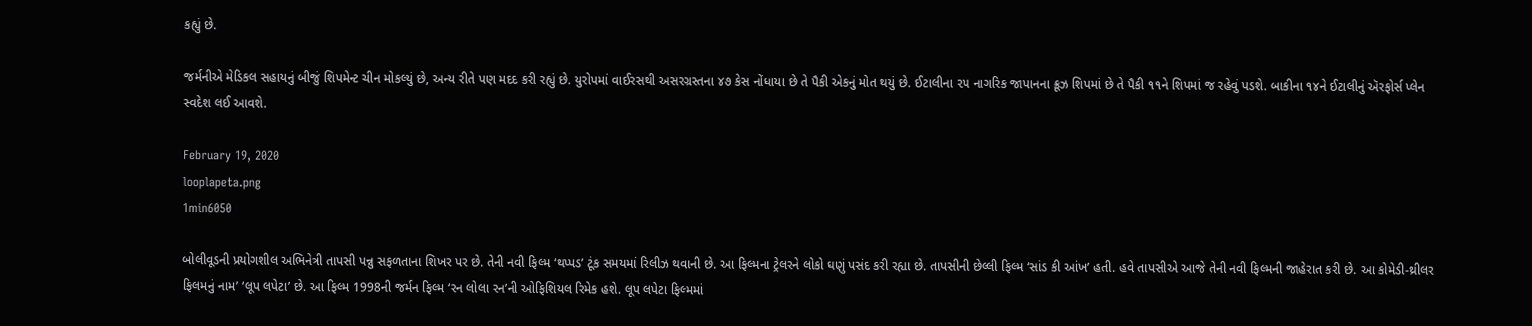કહ્યું છે.

જર્મનીએ મેડિકલ સહાયનું બીજું શિપમેન્ટ ચીન મોકલ્યું છે, અન્ય રીતે પણ મદદ કરી રહ્યું છે. યુરોપમાં વાઈરસથી અસરગ્રસ્તના ૪૭ કેસ નોંધાયા છે તે પૈકી એકનું મોત થયું છે. ઈટાલીના ૨૫ નાગરિક જાપાનના ક્રૂઝ શિપમાં છે તે પૈકી ૧૧ને શિપમાં જ રહેવું પડશે. બાકીના ૧૪ને ઈટાલીનું ઍરફોર્સ પ્લેન સ્વદેશ લઈ આવશે.

February 19, 2020
looplapeta.png
1min6050

બોલીવૂડની પ્રયોગશીલ અભિનેત્રી તાપસી પન્નુ સફળતાના શિખર પર છે. તેની નવી ફિલ્મ ‘થપ્પડ’ ટૂંક સમયમાં રિલીઝ થવાની છે. આ ફિલ્મના ટ્રેલરને લોકો ઘણું પસંદ કરી રહ્યા છે. તાપસીની છેલ્લી ફિલ્મ ‘સાંડ કી આંખ’ હતી. હવે તાપસીએ આજે તેની નવી ફિલ્મની જાહેરાત કરી છે. આ કોમેડી-થ્રીલર ફિલમનું નામ’ ‘લૂપ લપેટા’ છે. આ ફિલ્મ 1998ની જર્મન ફિલ્મ ‘રન લોલા રન’ની ઓફિશિયલ રિમેક હશે. લૂપ લપેટા ફિલ્મમાં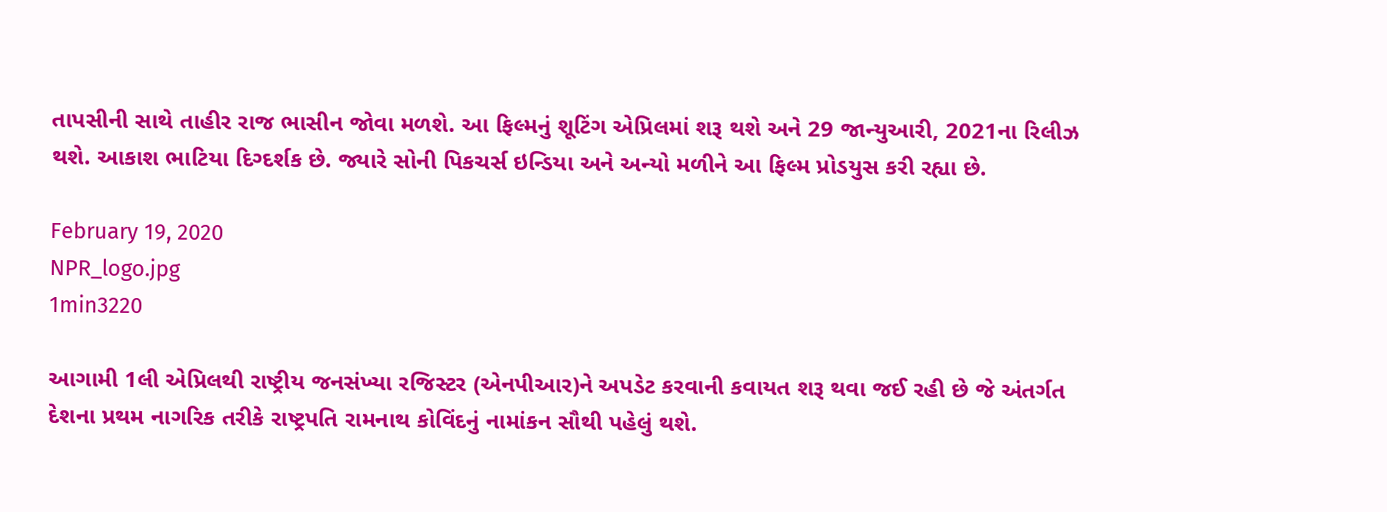તાપસીની સાથે તાહીર રાજ ભાસીન જોવા મળશે. આ ફિલ્મનું શૂટિંગ એપ્રિલમાં શરૂ થશે અને 29 જાન્યુઆરી, 2021ના રિલીઝ થશે. આકાશ ભાટિયા દિગ્દર્શક છે. જ્યારે સોની પિકચર્સ ઇન્ડિયા અને અન્યો મળીને આ ફિલ્મ પ્રોડયુસ કરી રહ્યા છે.

February 19, 2020
NPR_logo.jpg
1min3220

આગામી 1લી એપ્રિલથી રાષ્ટ્રીય જનસંખ્યા રજિસ્ટર (એનપીઆર)ને અપડેટ કરવાની કવાયત શરૂ થવા જઈ રહી છે જે અંતર્ગત દેશના પ્રથમ નાગરિક તરીકે રાષ્ટ્રપતિ રામનાથ કોવિંદનું નામાંકન સૌથી પહેલું થશે.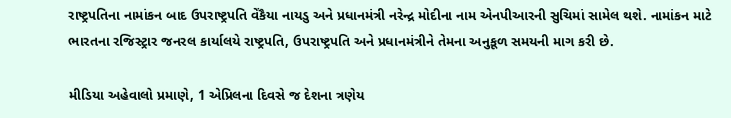રાષ્ટ્રપતિના નામાંકન બાદ ઉપરાષ્ટ્રપતિ વેંકૈયા નાયડુ અને પ્રધાનમંત્રી નરેન્દ્ર મોદીના નામ એનપીઆરની સુચિમાં સામેલ થશે. નામાંકન માટે ભારતના રજિસ્ટ્રાર જનરલ કાર્યાલયે રાષ્ટ્રપતિ, ઉપરાષ્ટ્રપતિ અને પ્રધાનમંત્રીને તેમના અનુકૂળ સમયની માગ કરી છે.

મીડિયા અહેવાલો પ્રમાણે, 1 એપ્રિલના દિવસે જ દેશના ત્રણેય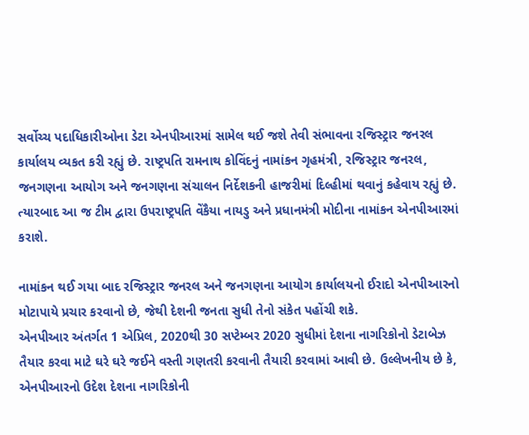સર્વોચ્ચ પદાધિકારીઓના ડેટા એનપીઆરમાં સામેલ થઈ જશે તેવી સંભાવના રજિસ્ટ્રાર જનરલ કાર્યાલય વ્યકત કરી રહ્યું છે. રાષ્ટ્રપતિ રામનાથ કોવિંદનું નામાંકન ગૃહમંત્રી, રજિસ્ટ્રાર જનરલ, જનગણના આયોગ અને જનગણના સંચાલન નિર્દેશકની હાજરીમાં દિલ્હીમાં થવાનું કહેવાય રહ્યું છે. ત્યારબાદ આ જ ટીમ દ્વારા ઉપરાષ્ટ્રપતિ વેંકૈયા નાયડુ અને પ્રધાનમંત્રી મોદીના નામાંકન એનપીઆરમાં કરાશે.

નામાંકન થઈ ગયા બાદ રજિસ્ટ્રાર જનરલ અને જનગણના આયોગ કાર્યાલયનો ઈરાદો એનપીઆરનો મોટાપાયે પ્રચાર કરવાનો છે, જેથી દેશની જનતા સુધી તેનો સંકેત પહોંચી શકે.
એનપીઆર અંતર્ગત 1 એપ્રિલ, 2020થી 30 સપ્ટેમ્બર 2020 સુધીમાં દેશના નાગરિકોનો ડેટાબેઝ તૈયાર કરવા માટે ઘરે ઘરે જઈને વસ્તી ગણતરી કરવાની તૈયારી કરવામાં આવી છે. ઉલ્લેખનીય છે કે, એનપીઆરનો ઉદેશ દેશના નાગરિકોની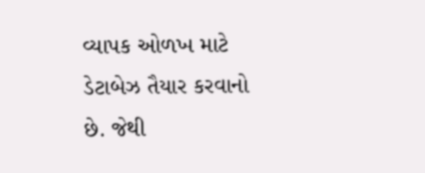વ્યાપક ઓળખ માટે ડેટાબેઝ તૈયાર કરવાનો છે. જેથી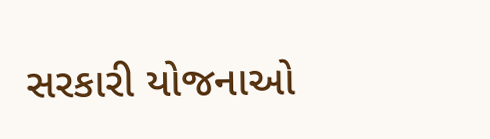સરકારી યોજનાઓ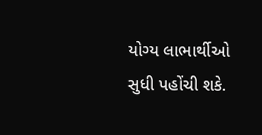યોગ્ય લાભાર્થીઓ સુધી પહોંચી શકે.